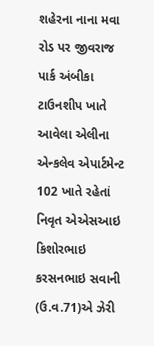શહેરના નાના મવા રોડ પર જીવરાજ પાર્ક અંબીકા ટાઉનશીપ ખાતે આવેલા એલીના એન્કલેવ એપાર્ટમેન્ટ 102 ખાતે રહેતાં નિવૃત એએસઆઇ કિશોરભાઇ કરસનભાઇ સવાની (ઉ.વ.71)એ ઝેરી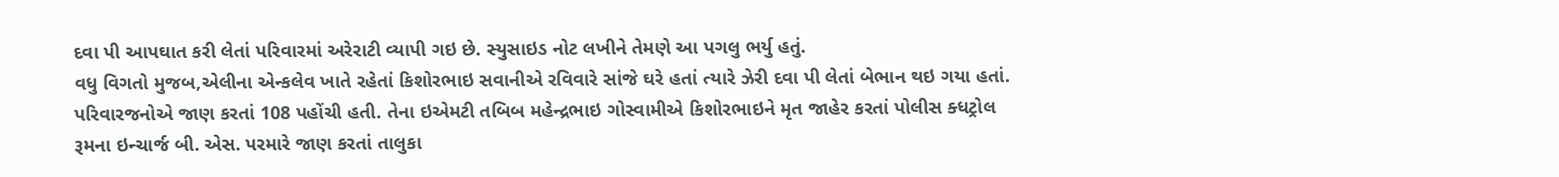દવા પી આપઘાત કરી લેતાં પરિવારમાં અરેરાટી વ્યાપી ગઇ છે. સ્યુસાઇડ નોટ લખીને તેમણે આ પગલુ ભર્યુ હતું.
વધુ વિગતો મુજબ,એલીના એન્કલેવ ખાતે રહેતાં કિશોરભાઇ સવાનીએ રવિવારે સાંજે ઘરે હતાં ત્યારે ઝેરી દવા પી લેતાં બેભાન થઇ ગયા હતાં. પરિવારજનોએ જાણ કરતાં 108 પહોંચી હતી. તેના ઇએમટી તબિબ મહેન્દ્રભાઇ ગોસ્વામીએ કિશોરભાઇને મૃત જાહેર કરતાં પોલીસ ક્ધટ્રોલ રૂમના ઇન્ચાર્જ બી. એસ. પરમારે જાણ કરતાં તાલુકા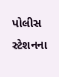પોલીસ સ્ટેશનના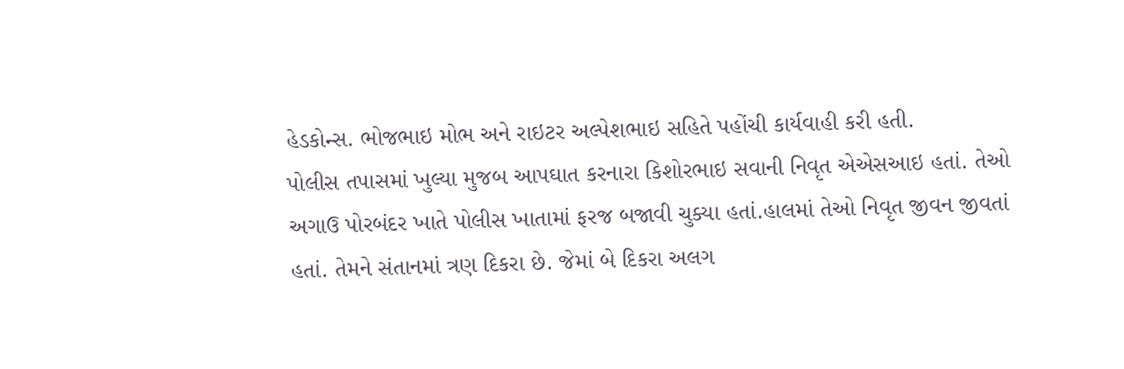હેડકોન્સ. ભોજભાઇ મોભ અને રાઇટર અલ્પેશભાઇ સહિતે પહોંચી કાર્યવાહી કરી હતી.
પોલીસ તપાસમાં ખુલ્યા મુજબ આપઘાત કરનારા કિશોરભાઇ સવાની નિવૃત એએસઆઇ હતાં. તેઓ અગાઉ પોરબંદર ખાતે પોલીસ ખાતામાં ફરજ બજાવી ચુક્યા હતાં.હાલમાં તેઓ નિવૃત જીવન જીવતાં હતાં. તેમને સંતાનમાં ત્રણ દિકરા છે. જેમાં બે દિકરા અલગ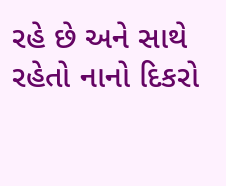રહે છે અને સાથે રહેતો નાનો દિકરો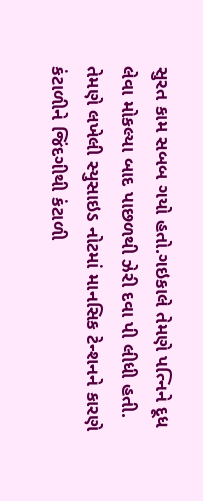સુરત કામ સબબ ગયો હતો.ગઇકાલે તેમણે પત્નિને દૂધ લેવા મોકલ્યા બાદ પાછળથી ઝેરી દવા પી લીધી હતી. તેમણે લખેલી સ્યુસાઇડ નોટમાં માનસિક ટેન્શનને કારણે કંટાળીને જિંદગીથી કંટાળી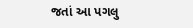જતાં આ પગલુ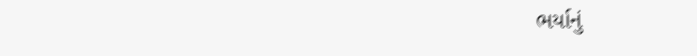ભર્યાનું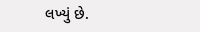લખ્યું છે.